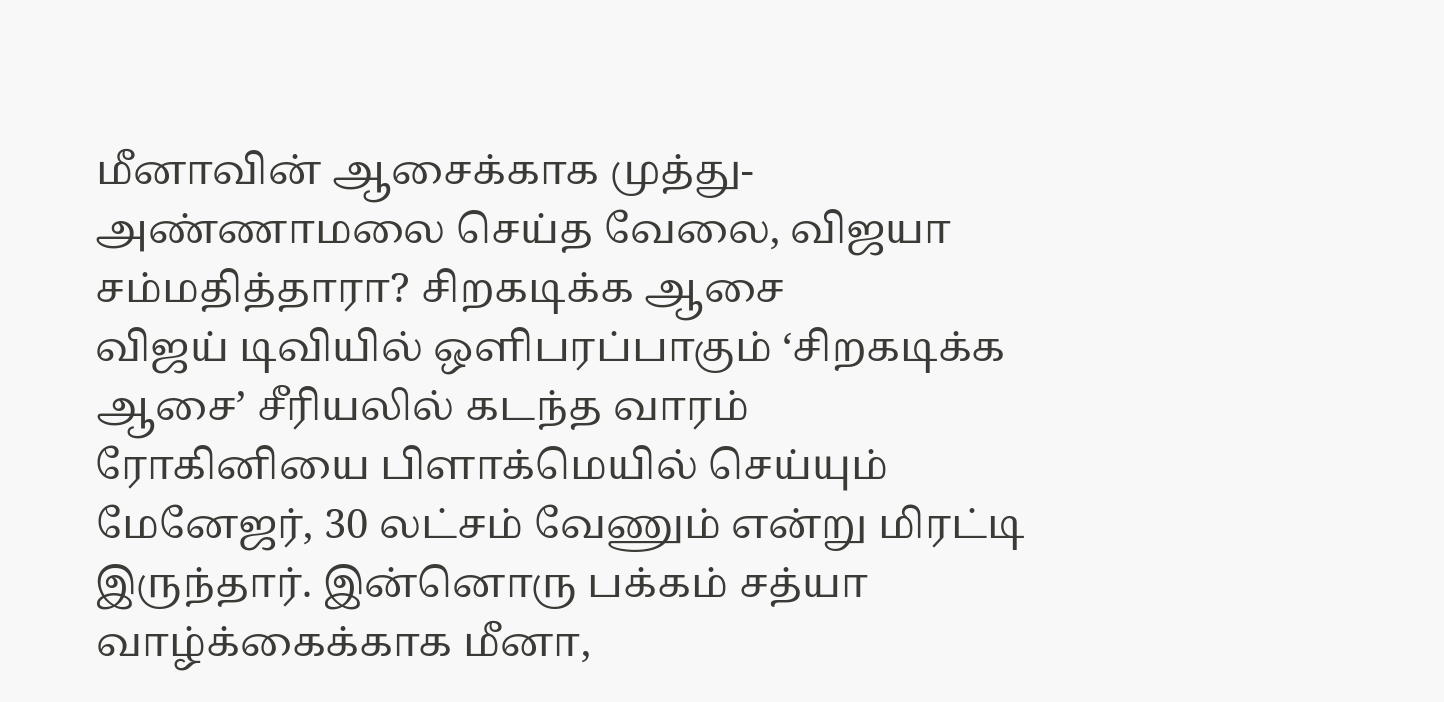மீனாவின் ஆசைக்காக முத்து- அண்ணாமலை செய்த வேலை, விஜயா சம்மதித்தாரா? சிறகடிக்க ஆசை
விஜய் டிவியில் ஒளிபரப்பாகும் ‘சிறகடிக்க ஆசை’ சீரியலில் கடந்த வாரம் ரோகினியை பிளாக்மெயில் செய்யும் மேனேஜர், 30 லட்சம் வேணும் என்று மிரட்டி இருந்தார். இன்னொரு பக்கம் சத்யா வாழ்க்கைக்காக மீனா,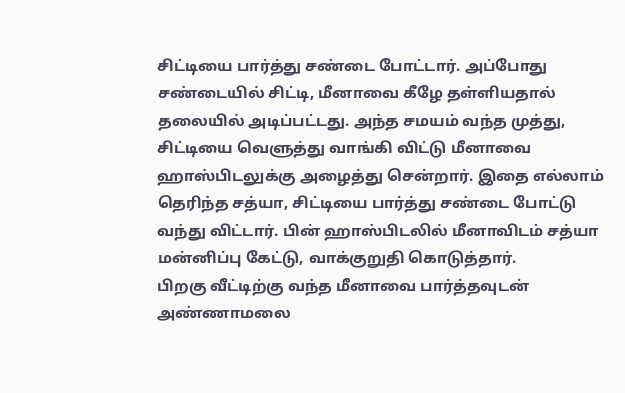சிட்டியை பார்த்து சண்டை போட்டார். அப்போது சண்டையில் சிட்டி, மீனாவை கீழே தள்ளியதால் தலையில் அடிப்பட்டது. அந்த சமயம் வந்த முத்து, சிட்டியை வெளுத்து வாங்கி விட்டு மீனாவை ஹாஸ்பிடலுக்கு அழைத்து சென்றார். இதை எல்லாம் தெரிந்த சத்யா, சிட்டியை பார்த்து சண்டை போட்டு வந்து விட்டார். பின் ஹாஸ்பிடலில் மீனாவிடம் சத்யா மன்னிப்பு கேட்டு, வாக்குறுதி கொடுத்தார்.
பிறகு வீட்டிற்கு வந்த மீனாவை பார்த்தவுடன் அண்ணாமலை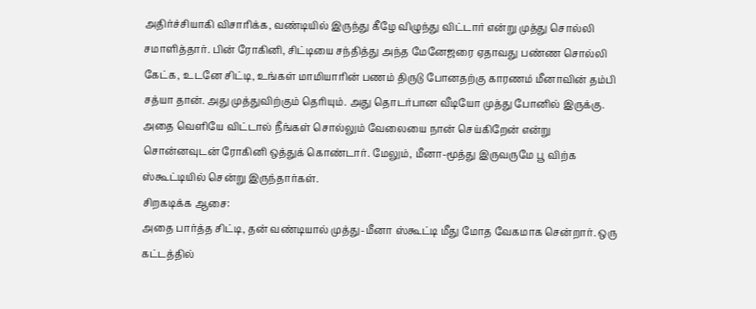அதிர்ச்சியாகி விசாரிக்க, வண்டியில் இருந்து கீழே விழுந்து விட்டார் என்று முத்து சொல்லி சமாளித்தார். பின் ரோகினி, சிட்டியை சந்தித்து அந்த மேனேஜரை ஏதாவது பண்ண சொல்லி கேட்க, உடனே சிட்டி, உங்கள் மாமியாரின் பணம் திருடு போனதற்கு காரணம் மீனாவின் தம்பி சத்யா தான். அது முத்துவிற்கும் தெரியும். அது தொடர்பான வீடியோ முத்து போனில் இருக்கு. அதை வெளியே விட்டால் நீங்கள் சொல்லும் வேலையை நான் செய்கிறேன் என்று சொன்னவுடன் ரோகினி ஒத்துக் கொண்டார். மேலும், மீனா-மூத்து இருவருமே பூ விற்க ஸ்கூட்டியில் சென்று இருந்தார்கள்.
சிறகடிக்க ஆசை:
அதை பார்த்த சிட்டி, தன் வண்டியால் முத்து-மீனா ஸ்கூட்டி மீது மோத வேகமாக சென்றார். ஒரு கட்டத்தில்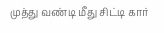முத்து வண்டி மீது சிட்டி கார்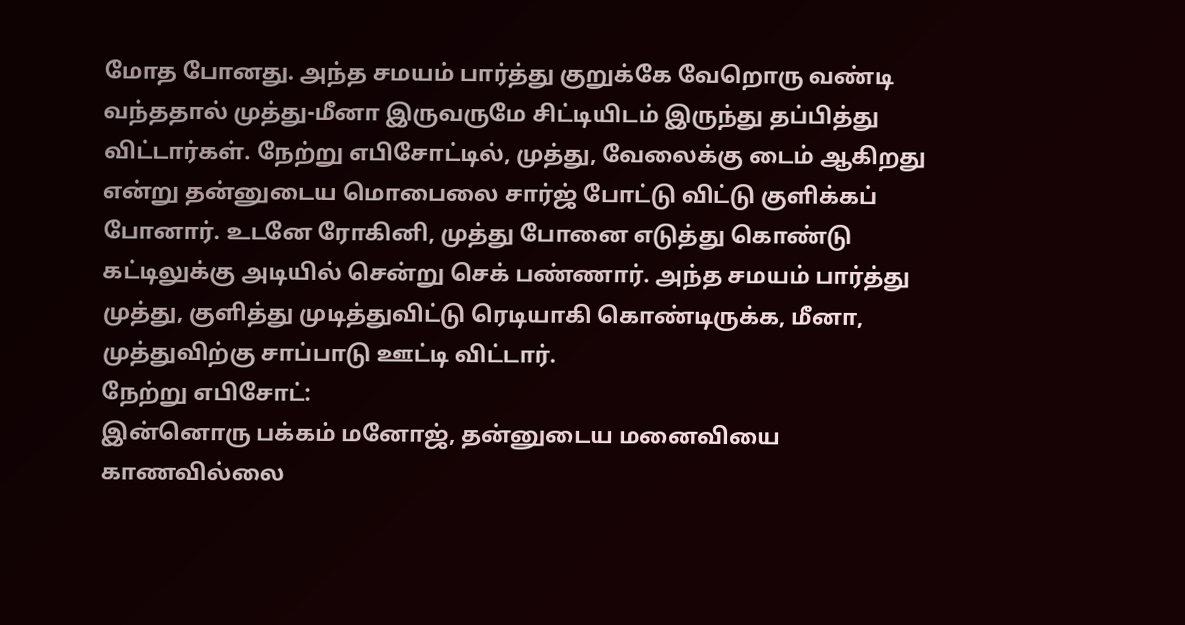மோத போனது. அந்த சமயம் பார்த்து குறுக்கே வேறொரு வண்டி வந்ததால் முத்து-மீனா இருவருமே சிட்டியிடம் இருந்து தப்பித்து விட்டார்கள். நேற்று எபிசோட்டில், முத்து, வேலைக்கு டைம் ஆகிறது என்று தன்னுடைய மொபைலை சார்ஜ் போட்டு விட்டு குளிக்கப் போனார். உடனே ரோகினி, முத்து போனை எடுத்து கொண்டு கட்டிலுக்கு அடியில் சென்று செக் பண்ணார். அந்த சமயம் பார்த்து முத்து, குளித்து முடித்துவிட்டு ரெடியாகி கொண்டிருக்க, மீனா, முத்துவிற்கு சாப்பாடு ஊட்டி விட்டார்.
நேற்று எபிசோட்:
இன்னொரு பக்கம் மனோஜ், தன்னுடைய மனைவியை காணவில்லை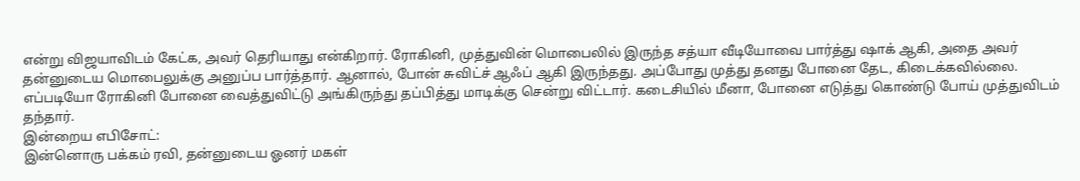என்று விஜயாவிடம் கேட்க, அவர் தெரியாது என்கிறார். ரோகினி, முத்துவின் மொபைலில் இருந்த சத்யா வீடியோவை பார்த்து ஷாக் ஆகி, அதை அவர் தன்னுடைய மொபைலுக்கு அனுப்ப பார்த்தார். ஆனால், போன் சுவிட்ச் ஆஃப் ஆகி இருந்தது. அப்போது முத்து தனது போனை தேட, கிடைக்கவில்லை. எப்படியோ ரோகினி போனை வைத்துவிட்டு அங்கிருந்து தப்பித்து மாடிக்கு சென்று விட்டார். கடைசியில் மீனா, போனை எடுத்து கொண்டு போய் முத்துவிடம் தந்தார்.
இன்றைய எபிசோட்:
இன்னொரு பக்கம் ரவி, தன்னுடைய ஓனர் மகள்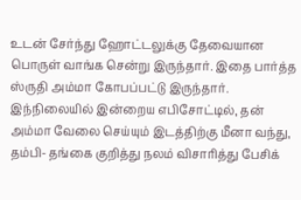உடன் சேர்ந்து ஹோட்டலுக்கு தேவையான பொருள் வாங்க சென்று இருந்தார். இதை பார்த்த ஸ்ருதி அம்மா கோபப்பட்டு இருந்தார். இந்நிலையில் இன்றைய எபிசோட்டில், தன் அம்மா வேலை செய்யும் இடத்திற்கு மீனா வந்து, தம்பி- தங்கை குறித்து நலம் விசாரித்து பேசிக்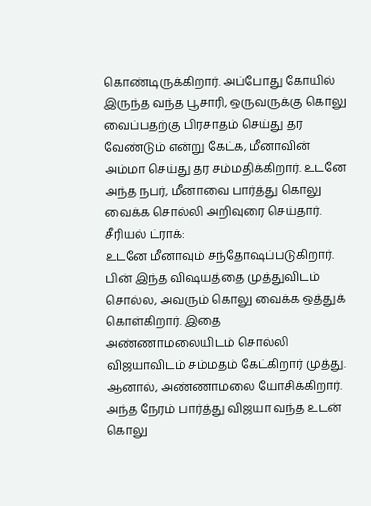கொண்டிருக்கிறார். அப்போது கோயில் இருந்த வந்த பூசாரி, ஒருவருக்கு கொலு வைப்பதற்கு பிரசாதம் செய்து தர வேண்டும் என்று கேட்க, மீனாவின் அம்மா செய்து தர சம்மதிக்கிறார். உடனே அந்த நபர், மீனாவை பார்த்து கொலு வைக்க சொல்லி அறிவுரை செய்தார்.
சீரியல் ட்ராக்:
உடனே மீனாவும் சந்தோஷப்படுகிறார். பின் இந்த விஷயத்தை முத்துவிடம் சொல்ல, அவரும் கொலு வைக்க ஒத்துக் கொள்கிறார். இதை அண்ணாமலையிடம் சொல்லி விஜயாவிடம் சம்மதம் கேட்கிறார் முத்து. ஆனால், அண்ணாமலை யோசிக்கிறார். அந்த நேரம் பார்த்து விஜயா வந்த உடன் கொலு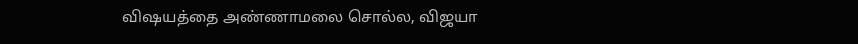விஷயத்தை அண்ணாமலை சொல்ல, விஜயா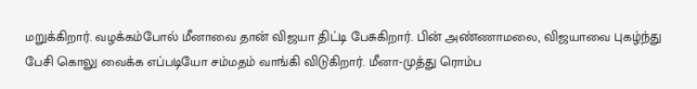மறுக்கிறார். வழக்கம்போல் மீனாவை தான் விஜயா திட்டி பேசுகிறார். பின் அண்ணாமலை, விஜயாவை புகழ்ந்து பேசி கொலு வைக்க எப்படியோ சம்மதம் வாங்கி விடுகிறார். மீனா-முத்து ரொம்ப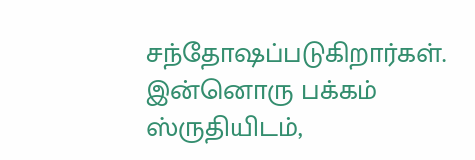சந்தோஷப்படுகிறார்கள். இன்னொரு பக்கம் ஸ்ருதியிடம்,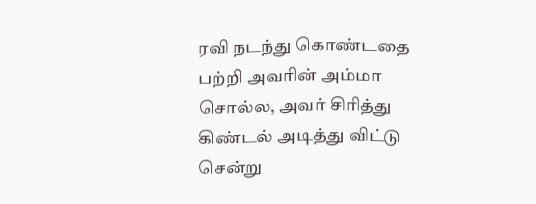ரவி நடந்து கொண்டதை பற்றி அவரின் அம்மா சொல்ல, அவர் சிரித்து கிண்டல் அடித்து விட்டு சென்று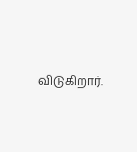விடுகிறார்.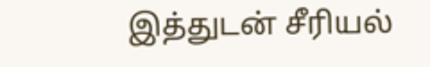இத்துடன் சீரியல்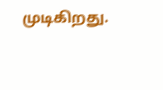முடிகிறது.